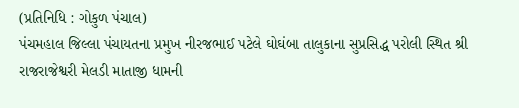(પ્રતિનિધિ : ગોકુળ પંચાલ)
પંચમહાલ જિલ્લા પંચાયતના પ્રમુખ નીરજભાઈ પટેલે ઘોઘંબા તાલુકાના સુપ્રસિદ્ધ પરોલી સ્થિત શ્રી રાજરાજેશ્વરી મેલડી માતાજી ધામની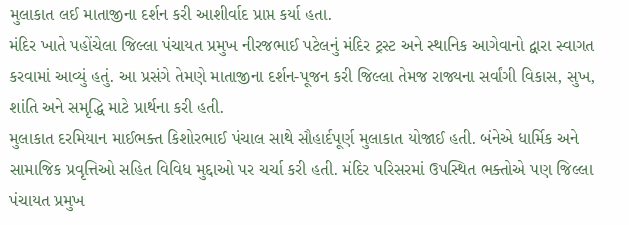મુલાકાત લઈ માતાજીના દર્શન કરી આશીર્વાદ પ્રાપ્ત કર્યા હતા.
મંદિર ખાતે પહોંચેલા જિલ્લા પંચાયત પ્રમુખ નીરજભાઈ પટેલનું મંદિર ટ્રસ્ટ અને સ્થાનિક આગેવાનો દ્વારા સ્વાગત કરવામાં આવ્યું હતું. આ પ્રસંગે તેમણે માતાજીના દર્શન-પૂજન કરી જિલ્લા તેમજ રાજ્યના સર્વાંગી વિકાસ, સુખ, શાંતિ અને સમૃદ્ધિ માટે પ્રાર્થના કરી હતી.
મુલાકાત દરમિયાન માઈભક્ત કિશોરભાઈ પંચાલ સાથે સૌહાર્દપૂર્ણ મુલાકાત યોજાઈ હતી. બંનેએ ધાર્મિક અને સામાજિક પ્રવૃત્તિઓ સહિત વિવિધ મુદ્દાઓ પર ચર્ચા કરી હતી. મંદિર પરિસરમાં ઉપસ્થિત ભક્તોએ પણ જિલ્લા પંચાયત પ્રમુખ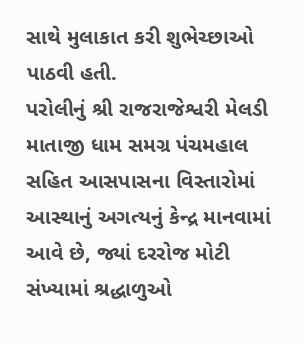સાથે મુલાકાત કરી શુભેચ્છાઓ પાઠવી હતી.
પરોલીનું શ્રી રાજરાજેશ્વરી મેલડી માતાજી ધામ સમગ્ર પંચમહાલ સહિત આસપાસના વિસ્તારોમાં આસ્થાનું અગત્યનું કેન્દ્ર માનવામાં આવે છે, જ્યાં દરરોજ મોટી સંખ્યામાં શ્રદ્ધાળુઓ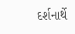દર્શનાર્થે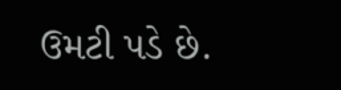ઉમટી પડે છે.